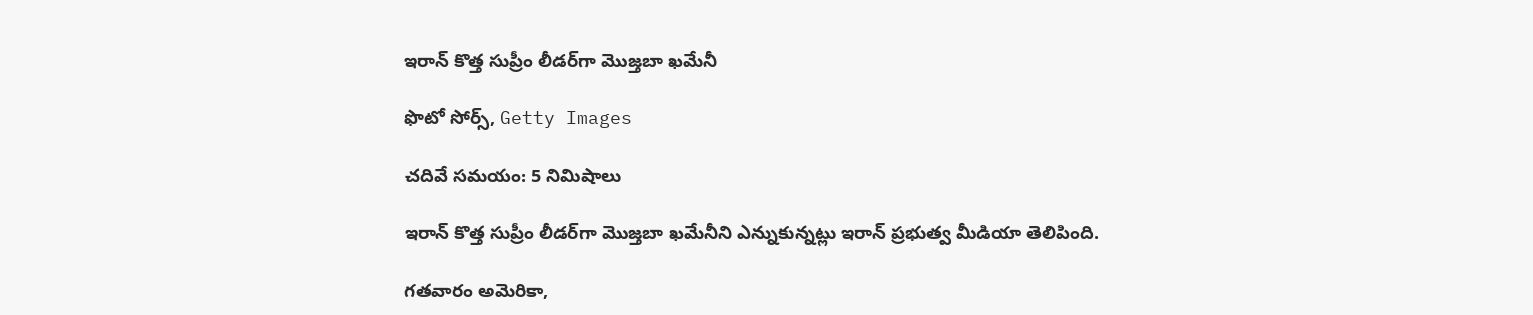ఇరాన్ కొత్త సుప్రీం లీడర్‌గా మొజ్తబా ఖమేనీ

ఫొటో సోర్స్, Getty Images

చదివే సమయం: 5 నిమిషాలు

ఇరాన్ కొత్త సుప్రీం లీడర్‌గా మొజ్తబా ఖమేనీని ఎన్నుకున్నట్లు ఇరాన్ ప్రభుత్వ మీడియా తెలిపింది.

గతవారం అమెరికా,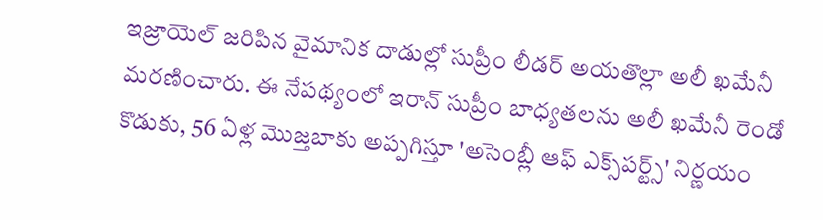ఇజ్రాయెల్ జరిపిన వైమానిక దాడుల్లో సుప్రీం లీడర్‌ అయతొల్లా అలీ ఖమేనీ మరణించారు. ఈ నేపథ్యంలో ఇరాన్ సుప్రీం బాధ్యతలను అలీ ఖమేనీ రెండో కొడుకు, 56 ఏళ్ల మొజ్తబాకు అప్పగిస్తూ 'అసెంబ్లీ ఆఫ్ ఎక్స్‌పర్ట్స్' నిర్ణయం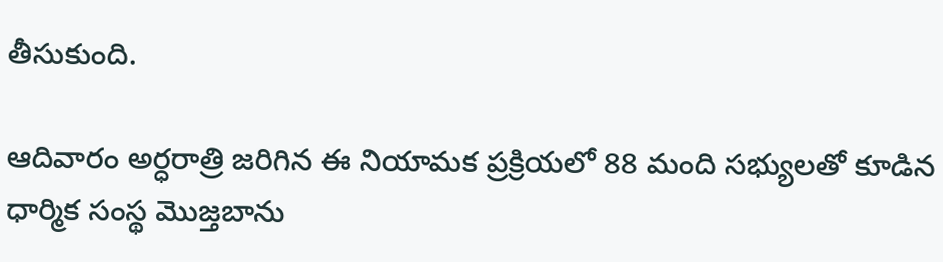తీసుకుంది.

ఆదివారం అర్ధరాత్రి జరిగిన ఈ నియామక ప్రక్రియలో 88 మంది సభ్యులతో కూడిన ధార్మిక సంస్థ మొజ్తబాను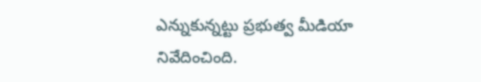ఎన్నుకున్నట్టు ప్రభుత్వ మీడియా నివేదించింది.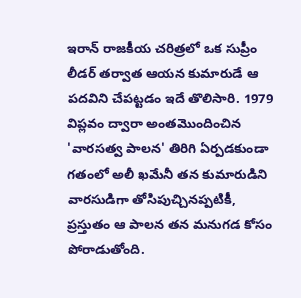ఇరాన్ రాజకీయ చరిత్రలో ఒక సుప్రీం లీడర్ తర్వాత ఆయన కుమారుడే ఆ పదవిని చేపట్టడం ఇదే తొలిసారి. 1979 విప్లవం ద్వారా అంతమొందించిన 'వారసత్వ పాలన' తిరిగి ఏర్పడకుండా గతంలో అలీ ఖమేనీ తన కుమారుడిని వారసుడిగా తోసిపుచ్చినప్పటికీ, ప్రస్తుతం ఆ పాలన తన మనుగడ కోసం పోరాడుతోంది.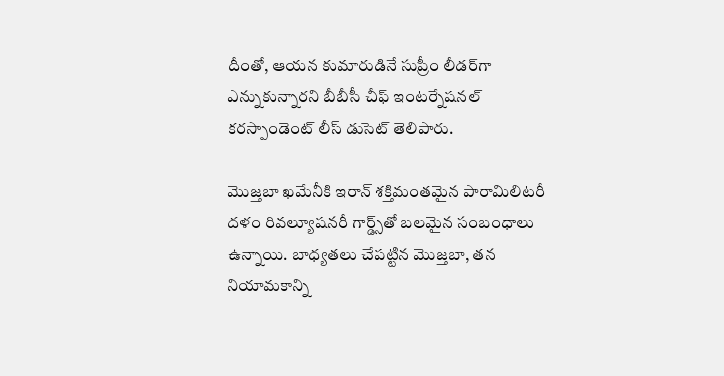దీంతో, ఆయన కుమారుడినే సుప్రీం లీడర్‌గా ఎన్నుకున్నారని బీబీసీ చీఫ్ ఇంటర్నేషనల్ కరస్పాండెంట్ లీస్ డుసెట్ తెలిపారు.

మొజ్తబా ఖమేనీకి ఇరాన్ శక్తిమంతమైన పారామిలిటరీ దళం రివల్యూషనరీ గార్డ్స్‌తో బలమైన సంబంధాలు ఉన్నాయి. బాధ్యతలు చేపట్టిన మొజ్తబా, తన నియామకాన్ని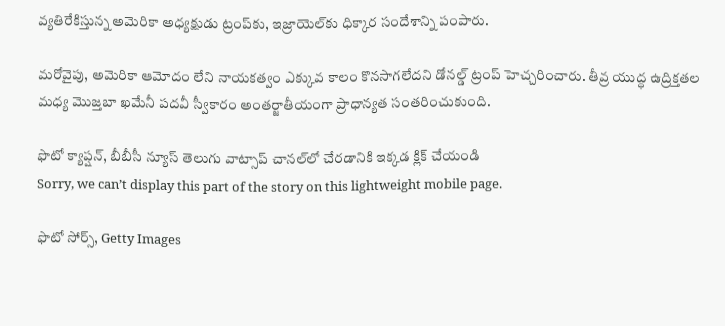వ్యతిరేకిస్తున్న అమెరికా అధ్యక్షుడు ట్రంప్‌కు, ఇజ్రాయెల్‌కు ధిక్కార సందేశాన్ని పంపారు.

మరోవైపు, అమెరికా ఆమోదం లేని నాయకత్వం ఎక్కువ కాలం కొనసాగలేదని డోనల్డ్ ట్రంప్ హెచ్చరించారు. తీవ్ర యుద్ధ ఉద్రిక్తతల మధ్య మొజ్తబా ఖమేనీ పదవీ స్వీకారం అంతర్జాతీయంగా ప్రాధాన్యత సంతరించుకుంది.

ఫొటో క్యాప్షన్, బీబీసీ న్యూస్ తెలుగు వాట్సాప్ చానల్‌లో చేరడానికి ఇక్కడ క్లిక్ చేయండి
Sorry, we can’t display this part of the story on this lightweight mobile page.

ఫొటో సోర్స్, Getty Images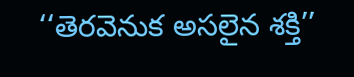‘‘తెరవెనుక అసలైన శక్తి’’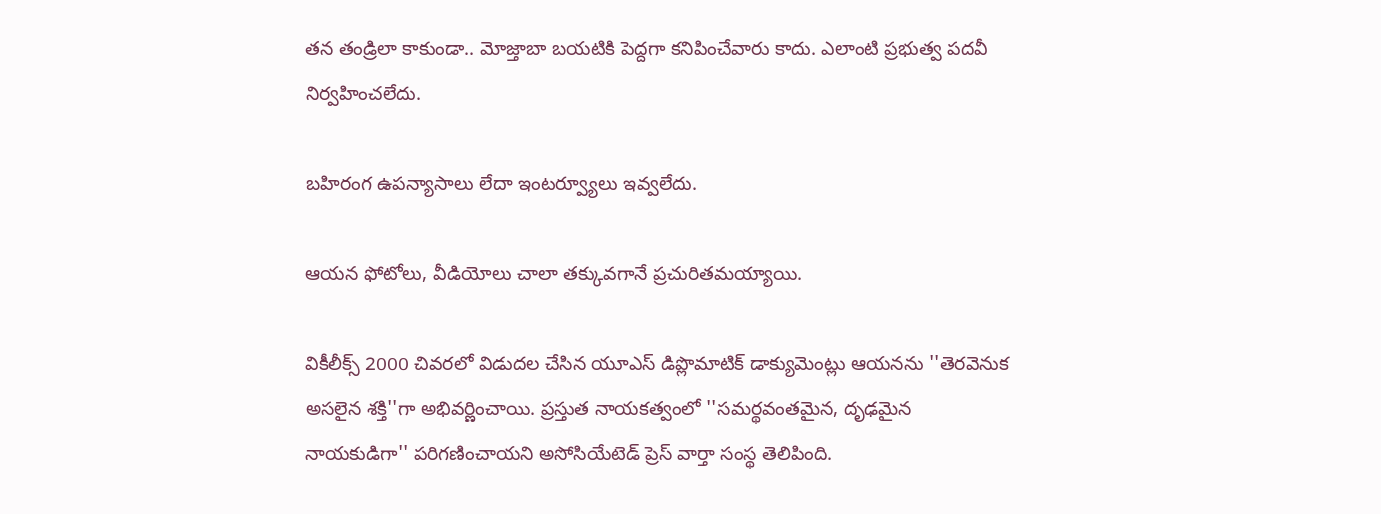తన తండ్రిలా కాకుండా.. మోజ్తాబా బయటికి పెద్దగా కనిపించేవారు కాదు. ఎలాంటి ప్రభుత్వ పదవీ నిర్వహించలేదు.

బహిరంగ ఉపన్యాసాలు లేదా ఇంటర్వ్యూలు ఇవ్వలేదు.

ఆయన ఫోటోలు, వీడియోలు చాలా తక్కువగానే ప్రచురితమయ్యాయి.

వికీలీక్స్ 2000 చివరలో విడుదల చేసిన యూఎస్ డిప్లొమాటిక్ డాక్యుమెంట్లు ఆయనను ''తెరవెనుక అసలైన శక్తి''గా అభివర్ణించాయి. ప్రస్తుత నాయకత్వంలో ''సమర్థవంతమైన, దృఢమైన నాయకుడిగా'' పరిగణించాయని అసోసియేటెడ్ ప్రెస్ వార్తా సంస్థ తెలిపింది.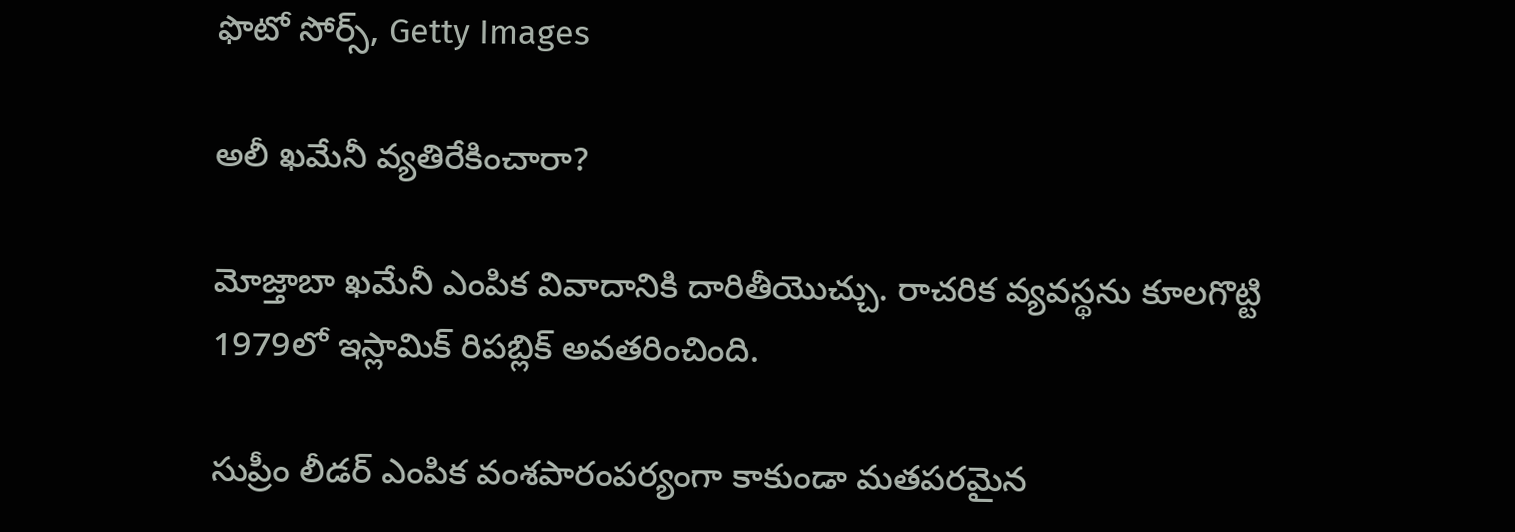ఫొటో సోర్స్, Getty Images

అలీ ఖమేనీ వ్యతిరేకించారా?

మోజ్తాబా ఖమేనీ ఎంపిక వివాదానికి దారితీయొచ్చు. రాచరిక వ్యవస్థను కూలగొట్టి 1979లో ఇస్లామిక్ రిపబ్లిక్ అవతరించింది.

సుప్రీం లీడర్‌ ఎంపిక వంశపారంపర్యంగా కాకుండా మతపరమైన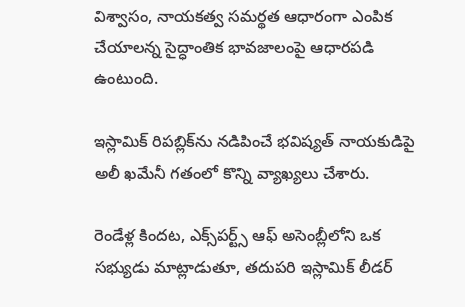విశ్వాసం, నాయకత్వ సమర్థత ఆధారంగా ఎంపిక చేయాలన్న సైద్ధాంతిక భావజాలంపై ఆధారపడి ఉంటుంది.

ఇస్లామిక్ రిపబ్లిక్‌ను నడిపించే భవిష్యత్ నాయకుడిపై అలీ ఖమేనీ గతంలో కొన్ని వ్యాఖ్యలు చేశారు.

రెండేళ్ల కిందట, ఎక్స్‌పర్ట్స్ ఆఫ్ అసెంబ్లీలోని ఒక సభ్యుడు మాట్లాడుతూ, తదుపరి ఇస్లామిక్ లీడర్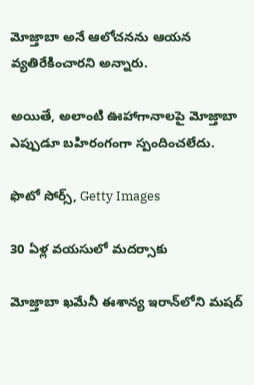మోజ్తాబా అనే ఆలోచనను ఆయన వ్యతిరేకించారని అన్నారు.

అయితే, అలాంటి ఊహాగానాలపై మోజ్తాబా ఎప్పుడూ బహిరంగంగా స్పందించలేదు.

ఫొటో సోర్స్, Getty Images

30 ఏళ్ల వయసులో మదర్సాకు

మోజ్తాబా ఖమేనీ ఈశాన్య ఇరాన్‌లోని మషద్‌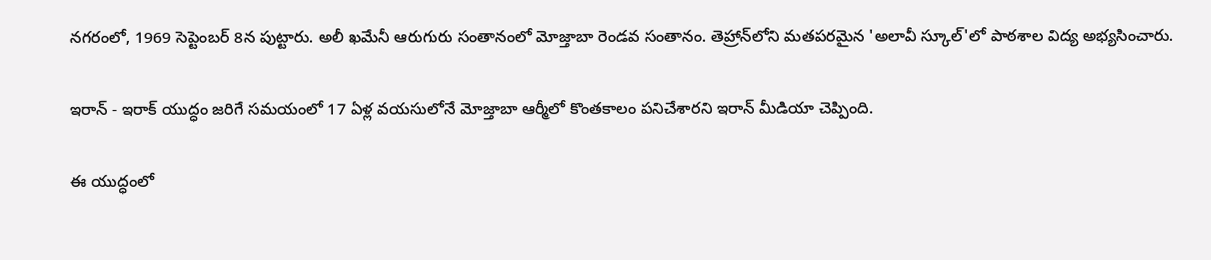నగరంలో, 1969 సెప్టెంబర్ 8న పుట్టారు. అలీ ఖమేనీ ఆరుగురు సంతానంలో మోజ్తాబా రెండవ సంతానం. తెహ్రాన్‌లోని మతపరమైన 'అలావీ స్కూల్‌'లో పాఠశాల విద్య అభ్యసించారు.

ఇరాన్ - ఇరాక్ యుద్ధం జరిగే సమయంలో 17 ఏళ్ల వయసులోనే మోజ్తాబా ఆర్మీలో కొంతకాలం పనిచేశారని ఇరాన్ మీడియా చెప్పింది.

ఈ యుద్ధంలో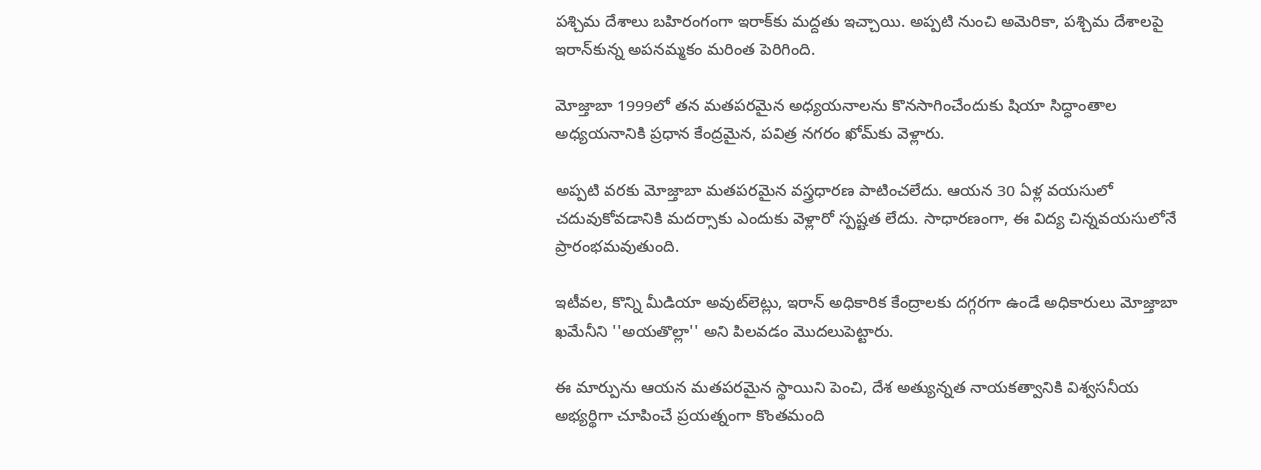పశ్చిమ దేశాలు బహిరంగంగా ఇరాక్‌కు మద్దతు ఇచ్చాయి. అప్పటి నుంచి అమెరికా, పశ్చిమ దేశాలపై ఇరాన్‌కున్న అపనమ్మకం మరింత పెరిగింది.

మోజ్తాబా 1999లో తన మతపరమైన అధ్యయనాలను కొనసాగించేందుకు షియా సిద్ధాంతాల అధ్యయనానికి ప్రధాన కేంద్రమైన, పవిత్ర నగరం ఖోమ్‌కు వెళ్లారు.

అప్పటి వరకు మోజ్తాబా మతపరమైన వస్త్రధారణ పాటించలేదు. ఆయన 30 ఏళ్ల వయసులో చదువుకోవడానికి మదర్సాకు ఎందుకు వెళ్లారో స్పష్టత లేదు. సాధారణంగా, ఈ విద్య చిన్నవయసులోనే ప్రారంభమవుతుంది.

ఇటీవల, కొన్ని మీడియా అవుట్‌లెట్లు, ఇరాన్ అధికారిక కేంద్రాలకు దగ్గరగా ఉండే అధికారులు మోజ్తాబా ఖమేనీని ''అయతొల్లా'' అని పిలవడం మొదలుపెట్టారు.

ఈ మార్పును ఆయన మతపరమైన స్థాయిని పెంచి, దేశ అత్యున్నత నాయకత్వానికి విశ్వసనీయ అభ్యర్థిగా చూపించే ప్రయత్నంగా కొంతమంది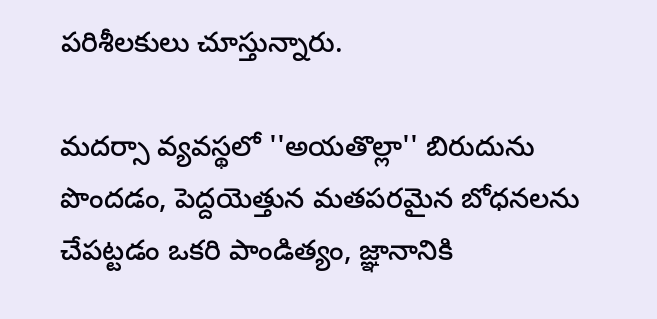పరిశీలకులు చూస్తున్నారు.

మదర్సా వ్యవస్థలో ''అయతొల్లా'' బిరుదును పొందడం, పెద్దయెత్తున మతపరమైన బోధనలను చేపట్టడం ఒకరి పాండిత్యం, జ్ఞానానికి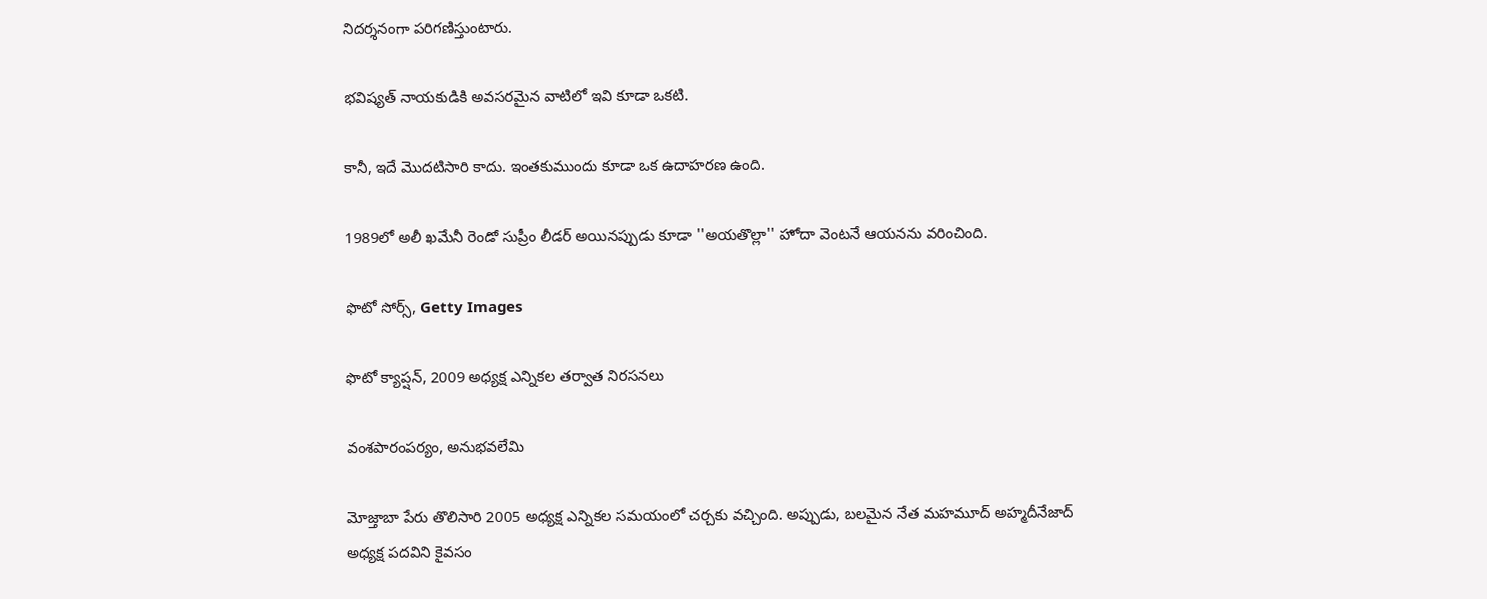నిదర్శనంగా పరిగణిస్తుంటారు.

భవిష్యత్ నాయకుడికి అవసరమైన వాటిలో ఇవి కూడా ఒకటి.

కానీ, ఇదే మొదటిసారి కాదు. ఇంతకుముందు కూడా ఒక ఉదాహరణ ఉంది.

1989లో అలీ ఖమేనీ రెండో సుప్రీం లీడర్ అయినప్పుడు కూడా ''అయతొల్లా'' హోదా వెంటనే ఆయనను వరించింది.

ఫొటో సోర్స్, Getty Images

ఫొటో క్యాప్షన్, 2009 అధ్యక్ష ఎన్నికల తర్వాత నిరసనలు

వంశపారంపర్యం, అనుభవలేమి

మోజ్తాబా పేరు తొలిసారి 2005 అధ్యక్ష ఎన్నికల సమయంలో చర్చకు వచ్చింది. అప్పుడు, బలమైన నేత మహమూద్ అహ్మదీనేజాద్ అధ్యక్ష పదవిని కైవసం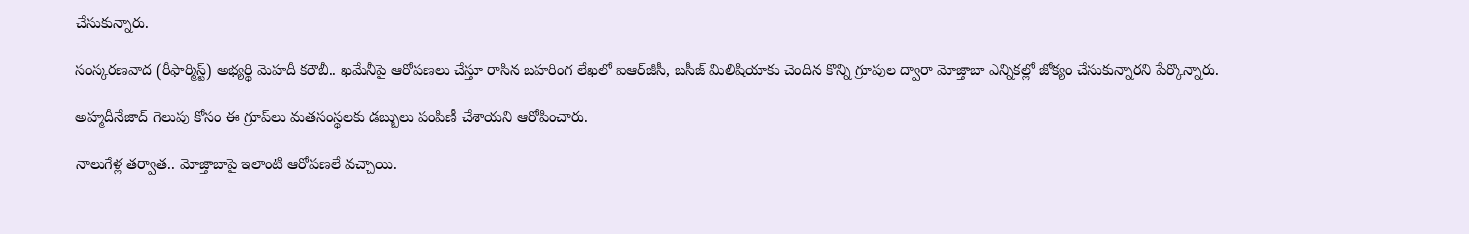చేసుకున్నారు.

సంస్కరణవాద (రీఫార్మిస్ట్) అభ్యర్థి మెహదీ కరౌబీ.. ఖమేనీపై ఆరోపణలు చేస్తూ రాసిన బహరింగ లేఖలో ఐఆర్‌జీసీ, బసీజ్ మిలిషియాకు చెందిన కొన్ని గ్రూపుల ద్వారా మోజ్తాబా ఎన్నికల్లో జోక్యం చేసుకున్నారని పేర్కొన్నారు.

అహ్మదీనేజాద్ గెలుపు కోసం ఈ గ్రూప్‌లు మతసంస్థలకు డబ్బులు పంపిణీ చేశాయని ఆరోపించారు.

నాలుగేళ్ల తర్వాత.. మోజ్తాబాపై ఇలాంటి ఆరోపణలే వచ్చాయి.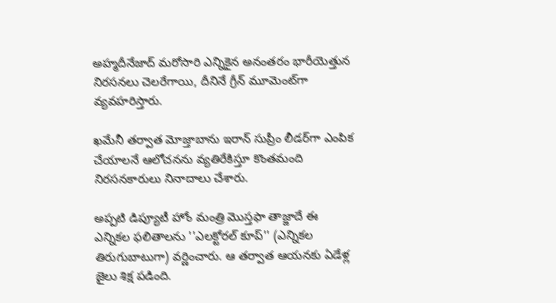అహ్మదీనేజాద్ మరోసారి ఎన్నికైన అనంతరం భారీయెత్తున నిరసనలు చెలరేగాయి, దీనినే గ్రీన్ మూమెంట్‌గా వ్యవహరిస్తారు.

ఖమేనీ తర్వాత మోజ్తాబాను ఇరాన్ సుప్రీం లీడర్‌గా ఎంపిక చేయాలనే ఆలోచనను వ్యతిరేకిస్తూ కొంతమంది నిరసనకారులు నినాదాలు చేశారు.

అప్పటి డిప్యూటీ హోం మంత్రి మొస్తఫా తాజ్జాదే ఈ ఎన్నికల ఫలితాలను ''ఎలక్టోరల్ కూప్'' (ఎన్నికల తిరుగుబాటుగా) వర్ణించారు. ఆ తర్వాత ఆయనకు ఏడేళ్ల జైలు శిక్ష పడింది.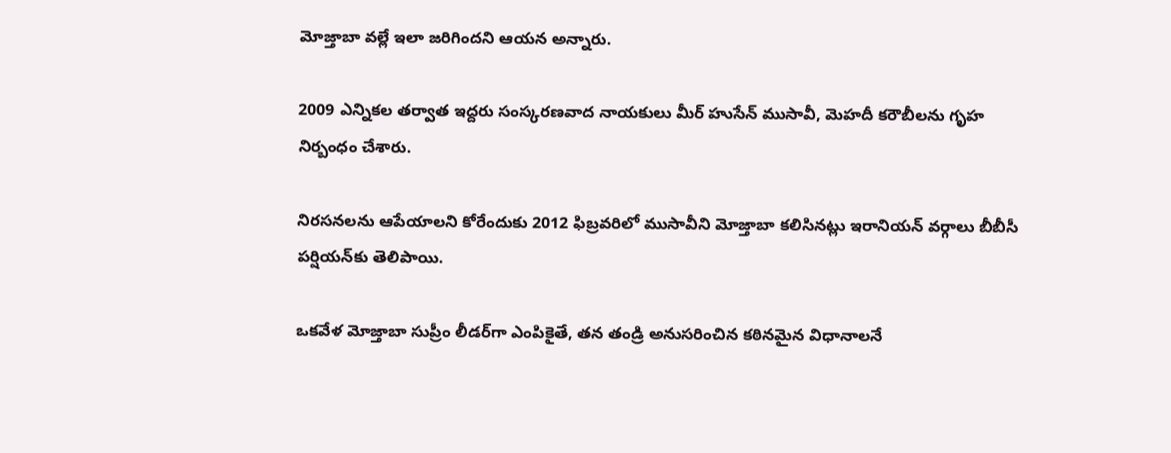మోజ్తాబా వల్లే ఇలా జరిగిందని ఆయన అన్నారు.

2009 ఎన్నికల తర్వాత ఇద్దరు సంస్కరణవాద నాయకులు మీర్ హుసేన్ ముసావీ, మెహదీ కరౌబీలను గృహ నిర్బంధం చేశారు.

నిరసనలను ఆపేయాలని కోరేందుకు 2012 ఫిబ్రవరిలో ముసావీని మోజ్తాబా కలిసినట్లు ఇరానియన్ వర్గాలు బీబీసీ పర్షియన్‌కు తెలిపాయి.

ఒకవేళ మోజ్తాబా సుప్రీం లీడర్‌గా ఎంపికైతే, తన తండ్రి అనుసరించిన కఠినమైన విధానాలనే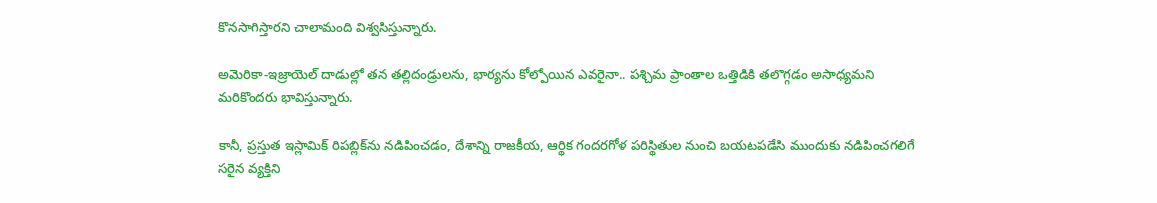కొనసాగిస్తారని చాలామంది విశ్వసిస్తున్నారు.

అమెరికా-ఇజ్రాయెల్ దాడుల్లో తన తల్లిదండ్రులను, భార్యను కోల్పోయిన ఎవరైనా.. పశ్చిమ ప్రాంతాల ఒత్తిడికి తలొగ్గడం అసాధ్యమని మరికొందరు భావిస్తున్నారు.

కానీ, ప్రస్తుత ఇస్లామిక్ రిపబ్లిక్‌ను నడిపించడం, దేశాన్ని రాజకీయ, ఆర్థిక గందరగోళ పరిస్థితుల నుంచి బయటపడేసి ముందుకు నడిపించగలిగే సరైన వ్యక్తిని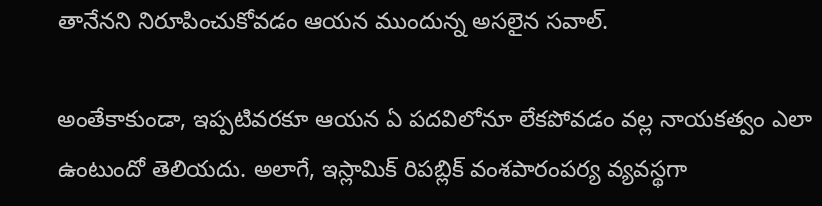తానేనని నిరూపించుకోవడం ఆయన ముందున్న అసలైన సవాల్.

అంతేకాకుండా, ఇప్పటివరకూ ఆయన ఏ పదవిలోనూ లేకపోవడం వల్ల నాయకత్వం ఎలా ఉంటుందో తెలియదు. అలాగే, ఇస్లామిక్ రిపబ్లిక్ వంశపారంపర్య వ్యవస్థగా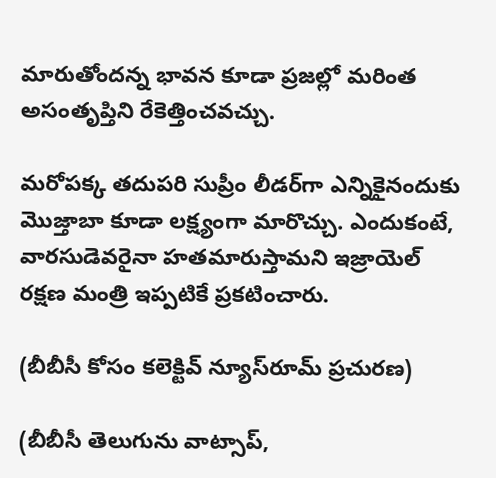మారుతోందన్న భావన కూడా ప్రజల్లో మరింత అసంతృప్తిని రేకెత్తించవచ్చు.

మరోపక్క తదుపరి సుప్రీం లీడర్‌గా ఎన్నికైనందుకు మొజ్తాబా కూడా లక్ష్యంగా మారొచ్చు. ఎందుకంటే, వారసుడెవరైనా హతమారుస్తామని ఇజ్రాయెల్ రక్షణ మంత్రి ఇప్పటికే ప్రకటించారు.

(బీబీసీ కోసం కలెక్టివ్ న్యూస్‌రూమ్ ప్రచురణ)

(బీబీసీ తెలుగును వాట్సాప్‌,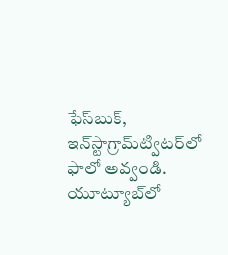ఫేస్‌బుక్, ఇన్‌స్టాగ్రామ్‌ట్విటర్‌లో ఫాలో అవ్వండి. యూట్యూబ్‌లో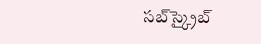సబ్‌స్క్రైబ్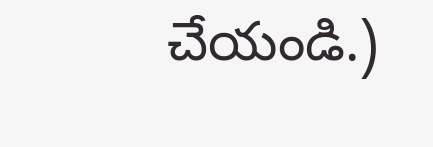చేయండి.)